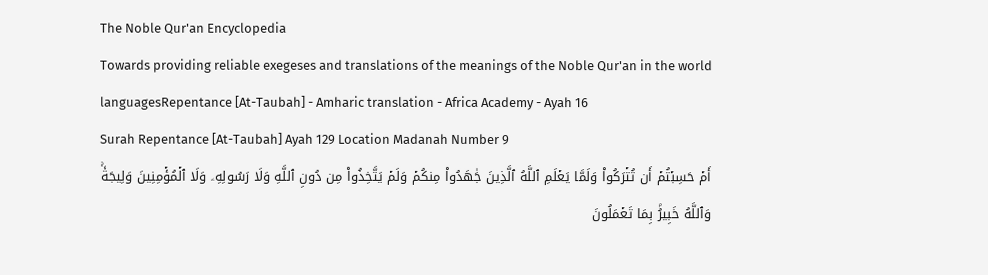The Noble Qur'an Encyclopedia
Towards providing reliable exegeses and translations of the meanings of the Noble Qur'an in the world languagesRepentance [At-Taubah] - Amharic translation - Africa Academy - Ayah 16
Surah Repentance [At-Taubah] Ayah 129 Location Madanah Number 9
أَمۡ حَسِبۡتُمۡ أَن تُتۡرَكُواْ وَلَمَّا يَعۡلَمِ ٱللَّهُ ٱلَّذِينَ جَٰهَدُواْ مِنكُمۡ وَلَمۡ يَتَّخِذُواْ مِن دُونِ ٱللَّهِ وَلَا رَسُولِهِۦ وَلَا ٱلۡمُؤۡمِنِينَ وَلِيجَةٗۚ وَٱللَّهُ خَبِيرُۢ بِمَا تَعۡمَلُونَ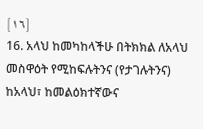[١٦]
16. አላህ ከመካከላችሁ በትክክል ለአላህ መስዋዕት የሚከፍሉትንና (የታገሉትንና) ከአላህ፣ ከመልዕክተኛውና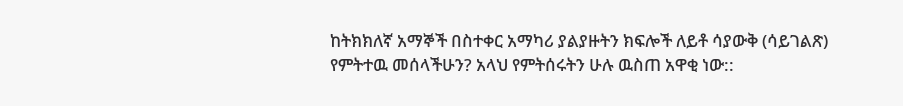ከትክክለኛ አማኞች በስተቀር አማካሪ ያልያዙትን ክፍሎች ለይቶ ሳያውቅ (ሳይገልጽ) የምትተዉ መሰላችሁን? አላህ የምትሰሩትን ሁሉ ዉስጠ አዋቂ ነው::